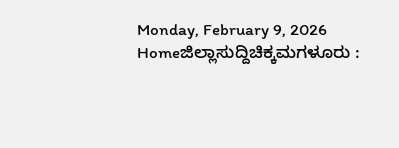Monday, February 9, 2026
Homeಜಿಲ್ಲಾಸುದ್ದಿಚಿಕ್ಕಮಗಳೂರು :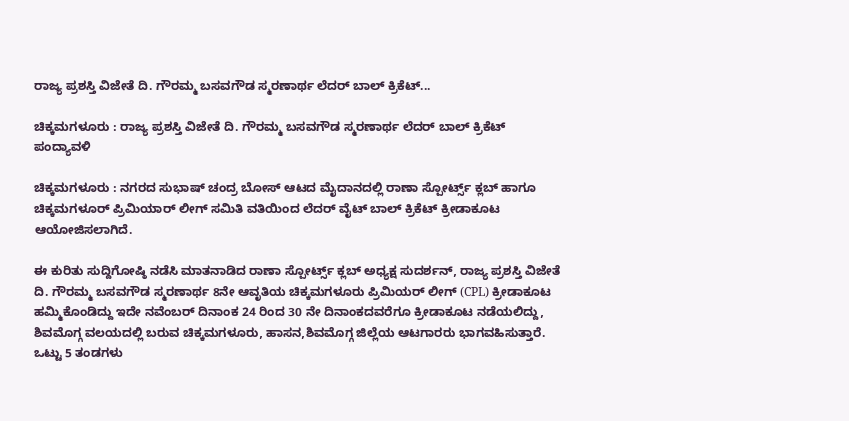ರಾಜ್ಯ ಪ್ರಶಸ್ತಿ ವಿಜೇತೆ ದಿ. ಗೌರಮ್ಮ ಬಸವಗೌಡ ಸ್ಮರಣಾರ್ಥ ಲೆದರ್ ಬಾಲ್ ಕ್ರಿಕೆಟ್...

ಚಿಕ್ಕಮಗಳೂರು : ರಾಜ್ಯ ಪ್ರಶಸ್ತಿ ವಿಜೇತೆ ದಿ. ಗೌರಮ್ಮ ಬಸವಗೌಡ ಸ್ಮರಣಾರ್ಥ ಲೆದರ್ ಬಾಲ್ ಕ್ರಿಕೆಟ್ ಪಂದ್ಯಾವಳಿ

ಚಿಕ್ಕಮಗಳೂರು : ನಗರದ ಸುಭಾಷ್ ಚಂದ್ರ ಬೋಸ್ ಆಟದ ಮೈದಾನದಲ್ಲಿ ರಾಣಾ ಸ್ಪೋರ್ಟ್ಸ್ ಕ್ಲಬ್ ಹಾಗೂ ಚಿಕ್ಕಮಗಳೂರ್ ಪ್ರಿಮಿಯಾರ್ ಲೀಗ್ ಸಮಿತಿ ವತಿಯಿಂದ ಲೆದರ್ ವೈಟ್ ಬಾಲ್ ಕ್ರಿಕೆಟ್ ಕ್ರೀಡಾಕೂಟ ಆಯೋಜಿಸಲಾಗಿದೆ.

ಈ ಕುರಿತು ಸುದ್ದಿಗೋಷ್ಠಿ ನಡೆಸಿ ಮಾತನಾಡಿದ ರಾಣಾ ಸ್ಪೋರ್ಟ್ಸ್ ಕ್ಲಬ್ ಅಧ್ಯಕ್ಷ ಸುದರ್ಶನ್, ರಾಜ್ಯ ಪ್ರಶಸ್ತಿ ವಿಜೇತೆ ದಿ. ಗೌರಮ್ಮ ಬಸವಗೌಡ ಸ್ಮರಣಾರ್ಥ 8ನೇ ಆವೃತಿಯ ಚಿಕ್ಕಮಗಳೂರು ಪ್ರಿಮಿಯರ್ ಲೀಗ್ (CPL) ಕ್ರೀಡಾಕೂಟ ಹಮ್ಮಿಕೊಂಡಿದ್ದು ಇದೇ ನವೆಂಬರ್ ದಿನಾಂಕ 24 ರಿಂದ 30 ನೇ ದಿನಾಂಕದವರೆಗೂ ಕ್ರೀಡಾಕೂಟ ನಡೆಯಲಿದ್ದು, ಶಿವಮೊಗ್ಗ ವಲಯದಲ್ಲಿ ಬರುವ ಚಿಕ್ಕಮಗಳೂರು, ಹಾಸನ,ಶಿವಮೊಗ್ಗ ಜಿಲ್ಲೆಯ ಆಟಗಾರರು ಭಾಗವಹಿಸುತ್ತಾರೆ. ಒಟ್ಟು 5 ತಂಡಗಳು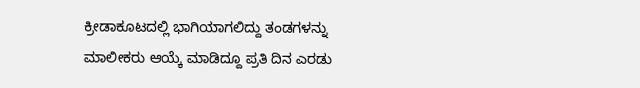ಕ್ರೀಡಾಕೂಟದಲ್ಲಿ ಭಾಗಿಯಾಗಲಿದ್ದು ತಂಡಗಳನ್ನು ಮಾಲೀಕರು ಆಯ್ಕೆ ಮಾಡಿದ್ದೂ ಪ್ರತಿ ದಿನ ಎರಡು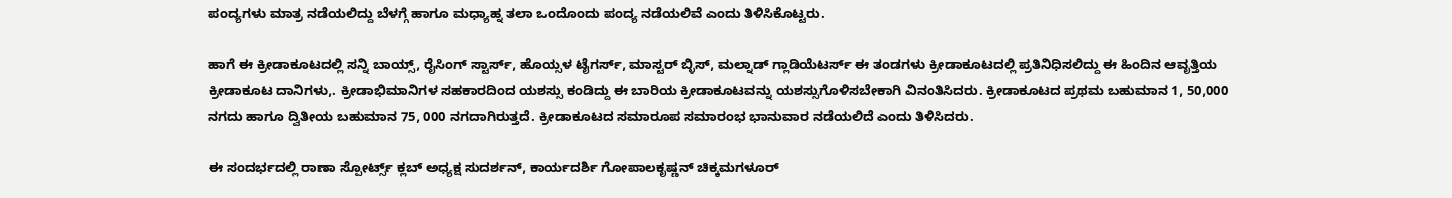ಪಂದ್ಯಗಳು ಮಾತ್ರ ನಡೆಯಲಿದ್ದು ಬೆಳಗ್ಗೆ ಹಾಗೂ ಮಧ್ಯಾಹ್ನ ತಲಾ ಒಂದೊಂದು ಪಂದ್ಯ ನಡೆಯಲಿವೆ ಎಂದು ತಿಳಿಸಿಕೊಟ್ಟರು.

ಹಾಗೆ ಈ ಕ್ರೀಡಾಕೂಟದಲ್ಲಿ ಸನ್ನಿ ಬಾಯ್ಸ್, ರೈಸಿಂಗ್ ಸ್ಟಾರ್ಸ್, ಹೊಯ್ಸಳ ಟೈಗರ್ಸ್, ಮಾಸ್ಟರ್ ಬ್ಳಿಸ್, ಮಲ್ನಾಡ್ ಗ್ಲಾಡಿಯೆಟರ್ಸ್ ಈ ತಂಡಗಳು ಕ್ರೀಡಾಕೂಟದಲ್ಲಿ ಪ್ರತಿನಿಧಿಸಲಿದ್ದು ಈ ಹಿಂದಿನ ಆವೃತ್ತಿಯ ಕ್ರೀಡಾಕೂಟ ದಾನಿಗಳು,. ಕ್ರೀಡಾಭಿಮಾನಿಗಳ ಸಹಕಾರದಿಂದ ಯಶಸ್ಸು ಕಂಡಿದ್ದು ಈ ಬಾರಿಯ ಕ್ರೀಡಾಕೂಟವನ್ನು ಯಶಸ್ಸುಗೊಳಿಸಬೇಕಾಗಿ ವಿನಂತಿಸಿದರು. ಕ್ರೀಡಾಕೂಟದ ಪ್ರಥಮ ಬಹುಮಾನ 1, 50,000 ನಗದು ಹಾಗೂ ದ್ವಿತೀಯ ಬಹುಮಾನ 75, 000 ನಗದಾಗಿರುತ್ತದೆ. ಕ್ರೀಡಾಕೂಟದ ಸಮಾರೂಪ ಸಮಾರಂಭ ಭಾನುವಾರ ನಡೆಯಲಿದೆ ಎಂದು ತಿಳಿಸಿದರು.

ಈ ಸಂದರ್ಭದಲ್ಲಿ ರಾಣಾ ಸ್ಪೋರ್ಟ್ಸ್ ಕ್ಲಬ್ ಅಧ್ಯಕ್ಷ ಸುದರ್ಶನ್, ಕಾರ್ಯದರ್ಶಿ ಗೋಪಾಲಕೃಷ್ಣನ್ ಚಿಕ್ಕಮಗಳೂರ್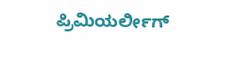ಪ್ರಿಮಿಯರ್ಲೀಗ್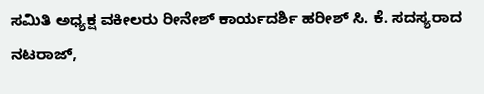ಸಮಿತಿ ಅಧ್ಯಕ್ಷ ವಕೀಲರು ರೀನೇಶ್ ಕಾರ್ಯದರ್ಶಿ ಹರೀಶ್ ಸಿ. ಕೆ. ಸದಸ್ಯರಾದ ನಟರಾಜ್,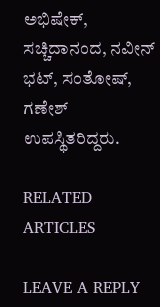ಅಭಿಷೇಕ್, ಸಚ್ಚಿದಾನಂದ, ನವೀನ್ ಭಟ್, ಸಂತೋಷ್, ಗಣೇಶ್ ಉಪಸ್ಥಿತರಿದ್ದರು.

RELATED ARTICLES

LEAVE A REPLY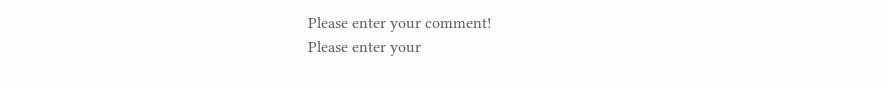Please enter your comment!
Please enter your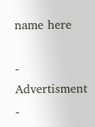name here

- Advertisment -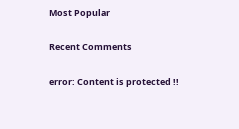Most Popular

Recent Comments

error: Content is protected !!